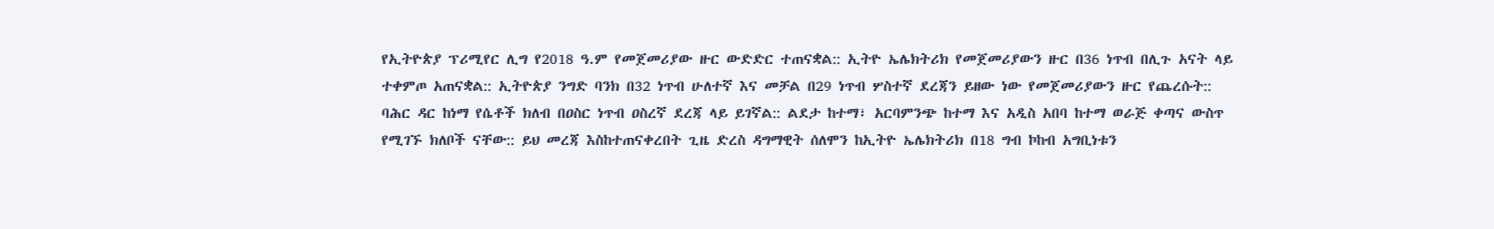የኢትዮጵያ ፕሪሚየር ሊግ የ2018 ዓ.ም የመጀመሪያው ዙር ውድድር ተጠናቋል:: ኢትዮ ኤሌክትሪክ የመጀመሪያውን ዙር በ36 ነጥብ በሊጉ አናት ላይ ተቀምጦ አጠናቋል:: ኢትዮጵያ ንግድ ባንክ በ32 ነጥብ ሁለተኛ እና መቻል በ29 ነጥብ ሦስተኛ ደረጃን ይዘው ነው የመጀመሪያውን ዙር የጨረሱት:: ባሕር ዳር ከነማ የሴቶች ክለብ በዐስር ነጥብ ዐስረኛ ደረጃ ላይ ይገኛል:: ልደታ ከተማ፣ አርባምንጭ ከተማ እና አዲስ አበባ ከተማ ወራጅ ቀጣና ውስጥ የሚገኙ ክለቦች ናቸው:: ይህ መረጃ እስከተጠናቀረበት ጊዜ ድረስ ዳግማዊት ሰለሞን ከኢትዮ ኤሌክትሪክ በ18 ግብ ኮከብ አግቢነቱን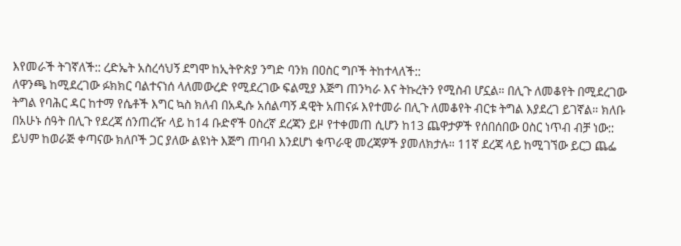እየመራች ትገኛለች:: ረድኤት አስረሳህኝ ደግሞ ከኢትዮጵያ ንግድ ባንክ በዐስር ግቦች ትከተላለች::
ለዋንጫ ከሚደረገው ፉክክር ባልተናነሰ ላለመውረድ የሚደረገው ፍልሚያ እጅግ ጠንካራ እና ትኩረትን የሚስብ ሆኗል። በሊጉ ለመቆየት በሚደረገው ትግል የባሕር ዳር ከተማ የሴቶች እግር ኳስ ክለብ በአዲሱ አሰልጣኝ ዳዊት አጠናፉ እየተመራ በሊጉ ለመቆየት ብርቱ ትግል እያደረገ ይገኛል። ክለቡ በአሁኑ ሰዓት በሊጉ የደረጃ ሰንጠረዥ ላይ ከ14 ቡድኖች ዐስረኛ ደረጃን ይዞ የተቀመጠ ሲሆን ከ13 ጨዋታዎች የሰበሰበው ዐስር ነጥብ ብቻ ነው::
ይህም ከወራጅ ቀጣናው ክለቦች ጋር ያለው ልዩነት እጅግ ጠባብ እንደሆነ ቁጥራዊ መረጃዎች ያመለክታሉ። 11ኛ ደረጃ ላይ ከሚገኘው ይርጋ ጨፌ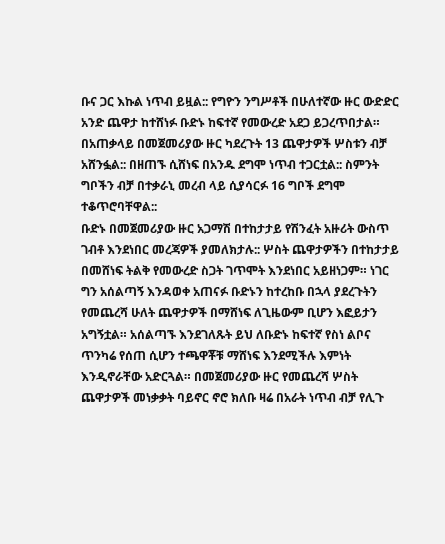ቡና ጋር እኩል ነጥብ ይዟል:: የግዮን ንግሥቶች በሁለተኛው ዙር ውድድር አንድ ጨዋታ ከተሸነፉ ቡድኑ ከፍተኛ የመውረድ አደጋ ይጋረጥበታል። በአጠቃላይ በመጀመሪያው ዙር ካደረጉት 13 ጨዋታዎች ሦስቱን ብቻ አሸንፏል:: በዘጠኙ ሲሸነፍ በአንዱ ደግሞ ነጥብ ተጋርቷል:: ስምንት ግቦችን ብቻ በተቃራኒ መረብ ላይ ሲያሳርፉ 16 ግቦች ደግሞ ተቆጥሮባቸዋል::
ቡድኑ በመጀመሪያው ዙር አጋማሽ በተከታታይ የሽንፈት አዙሪት ውስጥ ገብቶ እንደነበር መረጃዎች ያመለክታሉ:: ሦስት ጨዋታዎችን በተከታታይ በመሸነፍ ትልቅ የመውረድ ስጋት ገጥሞት እንደነበር አይዘነጋም። ነገር ግን አሰልጣኝ እንዳወቀ አጠናፉ ቡድኑን ከተረከቡ በኋላ ያደረጉትን የመጨረሻ ሁለት ጨዋታዎች በማሸነፍ ለጊዜውም ቢሆን እፎይታን አግኝቷል። አሰልጣኙ እንደገለጹት ይህ ለቡድኑ ከፍተኛ የስነ ልቦና ጥንካሬ የሰጠ ሲሆን ተጫዋቾቹ ማሸነፍ እንደሚችሉ እምነት እንዲኖራቸው አድርጓል። በመጀመሪያው ዙር የመጨረሻ ሦስት ጨዋታዎች መነቃቃት ባይኖር ኖሮ ክለቡ ዛሬ በአራት ነጥብ ብቻ የሊጉ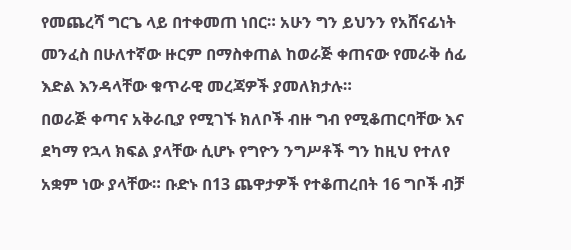የመጨረሻ ግርጌ ላይ በተቀመጠ ነበር። አሁን ግን ይህንን የአሸናፊነት መንፈስ በሁለተኛው ዙርም በማስቀጠል ከወራጅ ቀጠናው የመራቅ ሰፊ እድል እንዳላቸው ቁጥራዊ መረጃዎች ያመለክታሉ።
በወራጅ ቀጣና አቅራቢያ የሚገኙ ክለቦች ብዙ ግብ የሚቆጠርባቸው እና ደካማ የኋላ ክፍል ያላቸው ሲሆኑ የግዮን ንግሥቶች ግን ከዚህ የተለየ አቋም ነው ያላቸው። ቡድኑ በ13 ጨዋታዎች የተቆጠረበት 16 ግቦች ብቻ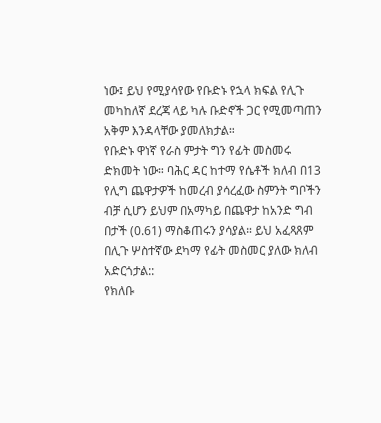ነው፤ ይህ የሚያሳየው የቡድኑ የኋላ ክፍል የሊጉ መካከለኛ ደረጃ ላይ ካሉ ቡድኖች ጋር የሚመጣጠን አቅም እንዳላቸው ያመለክታል።
የቡድኑ ዋነኛ የራስ ምታት ግን የፊት መስመሩ ድክመት ነው። ባሕር ዳር ከተማ የሴቶች ክለብ በ13 የሊግ ጨዋታዎች ከመረብ ያሳረፈው ስምንት ግቦችን ብቻ ሲሆን ይህም በአማካይ በጨዋታ ከአንድ ግብ በታች (0.61) ማስቆጠሩን ያሳያል። ይህ አፈጻጸም በሊጉ ሦስተኛው ደካማ የፊት መስመር ያለው ክለብ አድርጎታል::
የክለቡ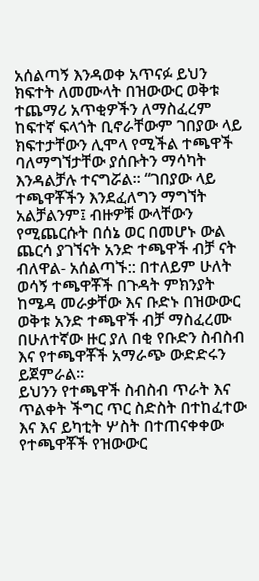አሰልጣኝ እንዳወቀ አጥናፉ ይህን ክፍተት ለመሙላት በዝውውር ወቅቱ ተጨማሪ አጥቂዎችን ለማስፈረም ከፍተኛ ፍላጎት ቢኖራቸውም ገበያው ላይ ክፍተታቸውን ሊሞላ የሚችል ተጫዋች ባለማግኘታቸው ያሰቡትን ማሳካት እንዳልቻሉ ተናግሯል። “ገበያው ላይ ተጫዋቾችን እንደፈለግን ማግኘት አልቻልንም፤ ብዙዎቹ ውላቸውን የሚጨርሱት በሰኔ ወር በመሆኑ ውል ጨርሳ ያገኘናት አንድ ተጫዋች ብቻ ናት ብለዋል- አሰልጣኙ:: በተለይም ሁለት ወሳኝ ተጫዋቾች በጉዳት ምክንያት ከሜዳ መራቃቸው እና ቡድኑ በዝውውር ወቅቱ አንድ ተጫዋች ብቻ ማስፈረሙ በሁለተኛው ዙር ያለ በቂ የቡድን ስብስብ እና የተጫዋቾች አማራጭ ውድድሩን ይጀምራል።
ይህንን የተጫዋች ስብስብ ጥራት እና ጥልቀት ችግር ጥር ስድስት በተከፈተው እና እና ይካቲት ሦስት በተጠናቀቀው የተጫዋቾች የዝውውር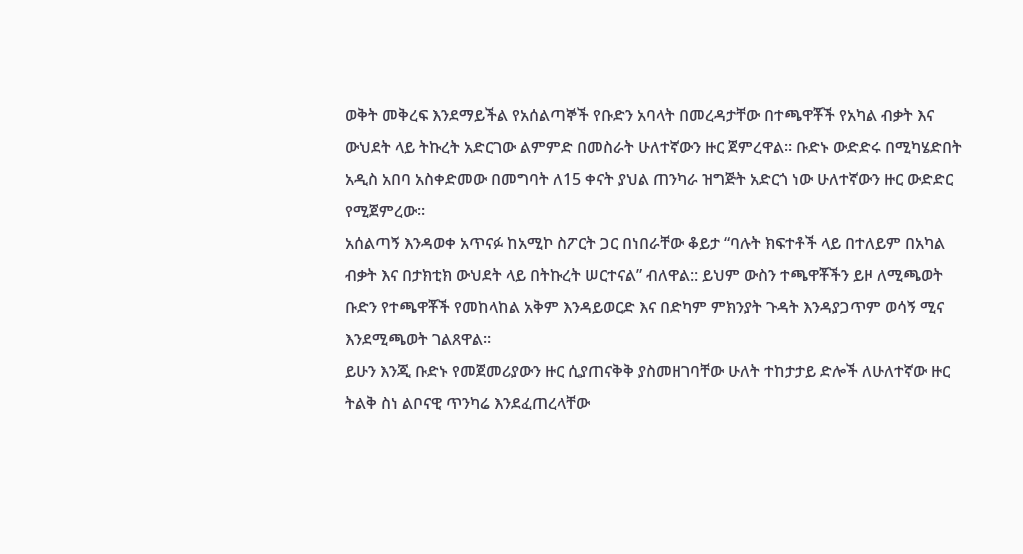ወቅት መቅረፍ እንደማይችል የአሰልጣኞች የቡድን አባላት በመረዳታቸው በተጫዋቾች የአካል ብቃት እና ውህደት ላይ ትኩረት አድርገው ልምምድ በመስራት ሁለተኛውን ዙር ጀምረዋል። ቡድኑ ውድድሩ በሚካሄድበት አዲስ አበባ አስቀድመው በመግባት ለ15 ቀናት ያህል ጠንካራ ዝግጅት አድርጎ ነው ሁለተኛውን ዙር ውድድር የሚጀምረው።
አሰልጣኝ እንዳወቀ አጥናፉ ከአሚኮ ስፖርት ጋር በነበራቸው ቆይታ “ባሉት ክፍተቶች ላይ በተለይም በአካል ብቃት እና በታክቲክ ውህደት ላይ በትኩረት ሠርተናል” ብለዋል:: ይህም ውስን ተጫዋቾችን ይዞ ለሚጫወት ቡድን የተጫዋቾች የመከላከል አቅም እንዳይወርድ እና በድካም ምክንያት ጉዳት እንዳያጋጥም ወሳኝ ሚና እንደሚጫወት ገልጸዋል።
ይሁን እንጂ ቡድኑ የመጀመሪያውን ዙር ሲያጠናቅቅ ያስመዘገባቸው ሁለት ተከታታይ ድሎች ለሁለተኛው ዙር ትልቅ ስነ ልቦናዊ ጥንካሬ እንደፈጠረላቸው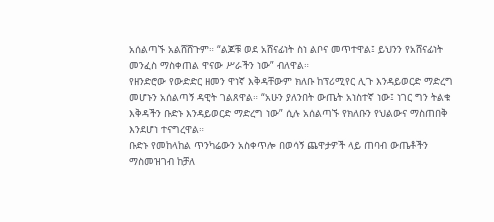አሰልጣኙ አልሸሸጉም። “ልጆቹ ወደ አሸናፊነት ስነ ልቦና መጥተዋል፤ ይህንን የአሸናፊነት መንፈስ ማስቀጠል ዋናው ሥራችን ነው” ብለዋል።
የዘንድሮው የውድድር ዘመን ዋነኛ እቅዳቸውም ክለቡ ከፕሪሚየር ሊጉ እንዳይወርድ ማድረግ መሆኑን አሰልጣኝ ዳዊት ገልጸዋል። “አሁን ያለንበት ውጤት አነስተኛ ነው፤ ነገር ግን ትልቁ እቅዳችን ቡድኑ እንዳይወርድ ማድረግ ነው” ሲሉ አሰልጣኙ የክለቡን የህልውና ማስጠበቅ እንደሆነ ተናግረዋል።
ቡድኑ የመከላከል ጥንካሬውን አስቀጥሎ በወሳኝ ጨዋታዎች ላይ ጠባብ ውጤቶችን ማስመዝገብ ከቻለ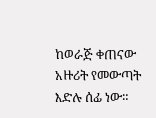ከወራጅ ቀጠናው አዙሪት የመውጣት እድሉ ሰፊ ነው።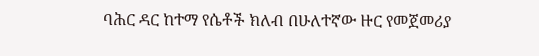ባሕር ዳር ከተማ የሴቶች ክለብ በሁለተኛው ዙር የመጀመሪያ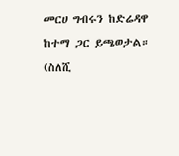መርሀ ግብሩን ከድሬዳዋ ከተማ ጋር ይጫወታል።
(ስለሺ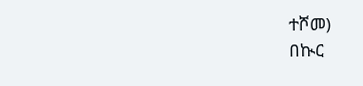ተሾመ)
በኲር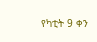የካቲት 9 ቀን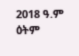2018 ዓ.ም ዕትም